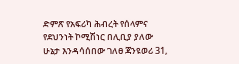ድምጽ የአፍሪካ ሕብረት የሰላምና የደህንነት ኮሚሽነር በሊቢያ ያለው ሁኔታ እንዳሳሰበው ገለፀ ጃንዩወሪ 31,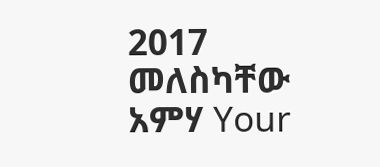2017 መለስካቸው አምሃ Your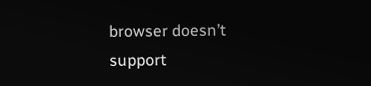browser doesn’t support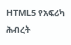HTML5 የአፍሪካ ሕብረት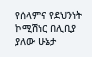የሰላምና የደህንነት ኮሚሽነር በሊቢያ ያለው ሁኔታ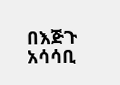በእጅጉ አሳሳቢ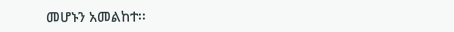መሆኑን አመልከተ፡፡